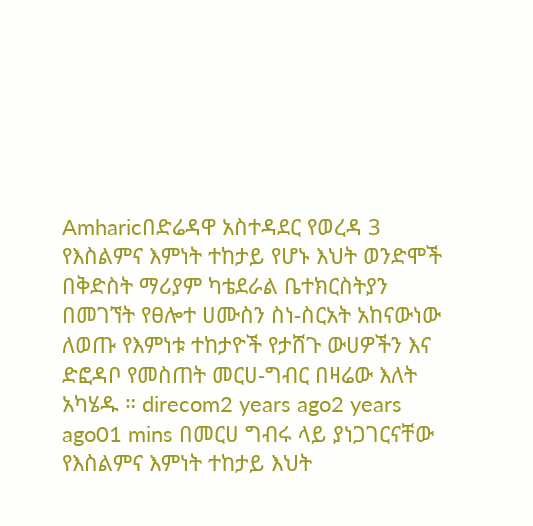Amharicበድሬዳዋ አስተዳደር የወረዳ 3 የእስልምና እምነት ተከታይ የሆኑ እህት ወንድሞች በቅድስት ማሪያም ካቴደራል ቤተክርስትያን በመገኘት የፀሎተ ሀሙስን ስነ-ስርአት አከናውነው ለወጡ የእምነቱ ተከታዮች የታሸጉ ውሀዎችን እና ድፎዳቦ የመስጠት መርሀ-ግብር በዛሬው እለት አካሄዱ ። direcom2 years ago2 years ago01 mins በመርሀ ግብሩ ላይ ያነጋገርናቸው የእስልምና እምነት ተከታይ እህት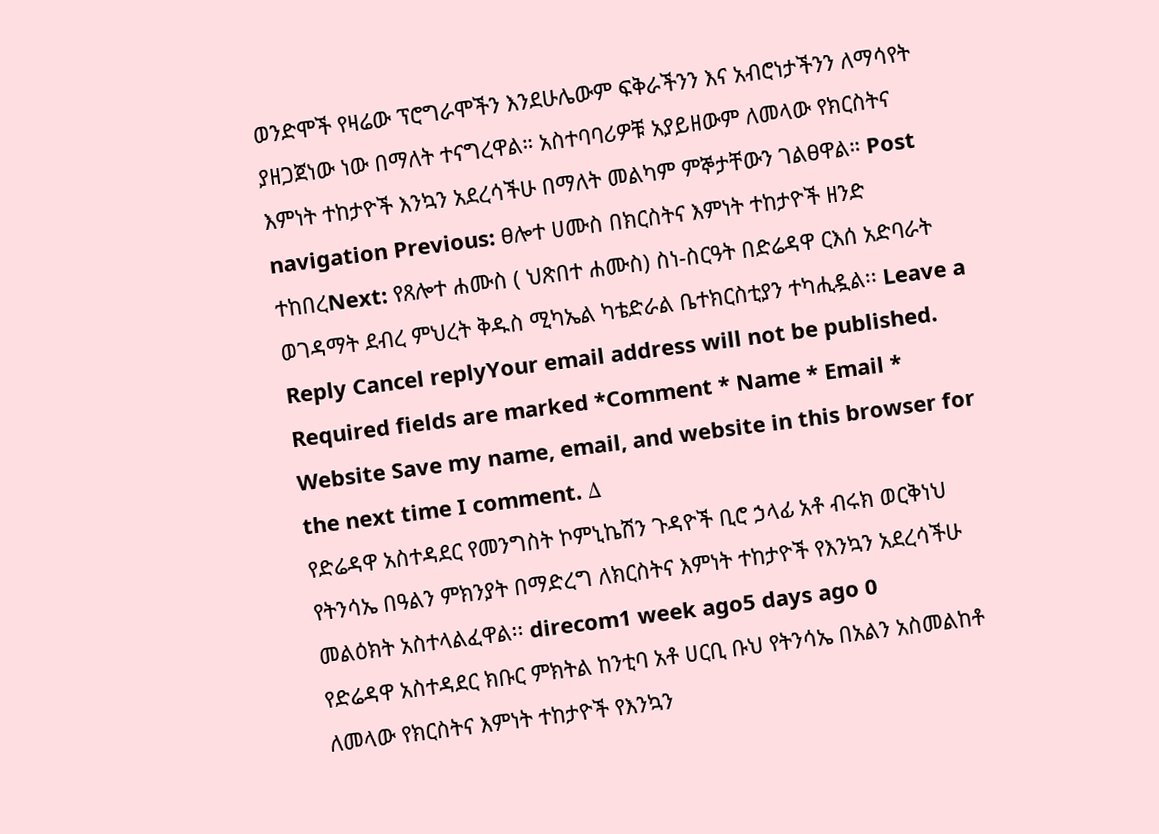ወንድሞች የዛሬው ፕሮግራሞችን እንደሁሌውም ፍቅራችንን እና አብሮነታችንን ለማሳየት ያዘጋጀነው ነው በማለት ተናግረዋል። አስተባባሪዎቹ አያይዘውም ለመላው የክርስትና እምነት ተከታዮች እንኳን አደረሳችሁ በማለት መልካም ምኞታቸውን ገልፀዋል። Post navigation Previous: ፀሎተ ሀሙስ በክርስትና እምነት ተከታዮች ዘንድ ተከበረNext: የጸሎተ ሐሙስ ( ህጽበተ ሐሙስ) ስነ-ስርዓት በድሬዳዋ ርእሰ አድባራት ወገዳማት ደብረ ምህረት ቅዱስ ሚካኤል ካቴድራል ቤተክርስቲያን ተካሒዷል፡፡ Leave a Reply Cancel replyYour email address will not be published. Required fields are marked *Comment * Name * Email * Website Save my name, email, and website in this browser for the next time I comment. Δ
የድሬዳዋ አስተዳደር የመንግስት ኮምኒኬሽን ጉዳዮች ቢሮ ኃላፊ አቶ ብሩክ ወርቅነህ የትንሳኤ በዓልን ምክንያት በማድረግ ለክርስትና እምነት ተከታዮች የእንኳን አደረሳችሁ መልዕክት አስተላልፈዋል፡፡ direcom1 week ago5 days ago 0
የድሬዳዋ አስተዳደር ክቡር ምክትል ከንቲባ አቶ ሀርቢ ቡህ የትንሳኤ በአልን አስመልከቶ ለመላው የክርስትና እምነት ተከታዮች የእንኳን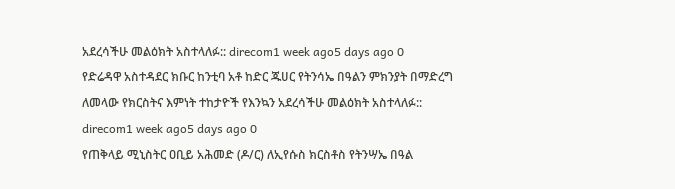አደረሳችሁ መልዕክት አስተላለፉ:: direcom1 week ago5 days ago 0
የድሬዳዋ አስተዳደር ክቡር ከንቲባ አቶ ከድር ጁሀር የትንሳኤ በዓልን ምክንያት በማድረግ ለመላው የክርስትና እምነት ተከታዮች የእንኳን አደረሳችሁ መልዕክት አስተላለፉ:: direcom1 week ago5 days ago 0
የጠቅላይ ሚኒስትር ዐቢይ አሕመድ (ዶ/ር) ለኢየሱስ ክርስቶስ የትንሣኤ በዓል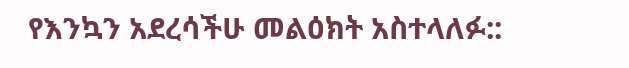የእንኳን አደረሳችሁ መልዕክት አስተላለፉ::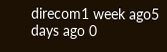direcom1 week ago5 days ago 0